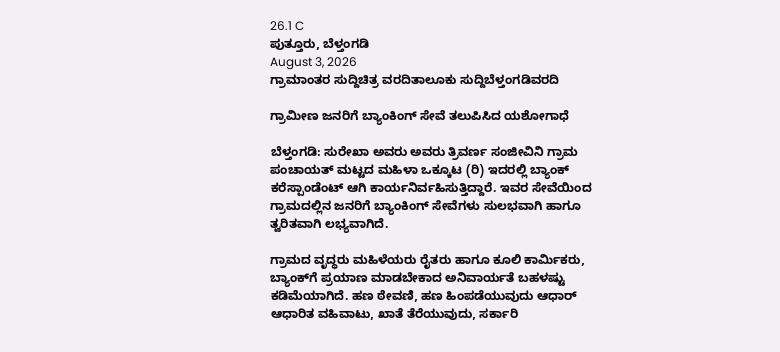26.1 C
ಪುತ್ತೂರು, ಬೆಳ್ತಂಗಡಿ
August 3, 2026
ಗ್ರಾಮಾಂತರ ಸುದ್ದಿಚಿತ್ರ ವರದಿತಾಲೂಕು ಸುದ್ದಿಬೆಳ್ತಂಗಡಿವರದಿ

ಗ್ರಾಮೀಣ ಜನರಿಗೆ ಬ್ಯಾಂಕಿಂಗ್ ಸೇವೆ ತಲುಪಿಸಿದ ಯಶೋಗಾಧೆ

ಬೆಳ್ತಂಗಡಿ: ಸುರೇಖಾ ಅವರು ಅವರು ತ್ರಿವರ್ಣ ಸಂಜೀವಿನಿ ಗ್ರಾಮ ಪಂಚಾಯತ್ ಮಟ್ಟದ ಮಹಿಳಾ ಒಕ್ಕೂಟ (ರಿ) ಇದರಲ್ಲಿ ಬ್ಯಾಂಕ್ ಕರೆಸ್ಪಾಂಡೆಂಟ್ ಆಗಿ ಕಾರ್ಯನಿರ್ವಹಿಸುತ್ತಿದ್ದಾರೆ. ಇವರ ಸೇವೆಯಿಂದ ಗ್ರಾಮದಲ್ಲಿನ ಜನರಿಗೆ ಬ್ಯಾಂಕಿಂಗ್ ಸೇವೆಗಳು ಸುಲಭವಾಗಿ ಹಾಗೂ ತ್ವರಿತವಾಗಿ ಲಭ್ಯವಾಗಿದೆ.

ಗ್ರಾಮದ ವೃದ್ಧರು ಮಹಿಳೆಯರು ರೈತರು ಹಾಗೂ ಕೂಲಿ ಕಾರ್ಮಿಕರು, ಬ್ಯಾಂಕ್‌ಗೆ ಪ್ರಯಾಣ ಮಾಡಬೇಕಾದ ಅನಿವಾರ್ಯತೆ ಬಹಳಷ್ಟು ಕಡಿಮೆಯಾಗಿದೆ. ಹಣ ಠೇವಣಿ, ಹಣ ಹಿಂಪಡೆಯುವುದು ಆಧಾರ್ ಆಧಾರಿತ ವಹಿವಾಟು, ಖಾತೆ ತೆರೆಯುವುದು, ಸರ್ಕಾರಿ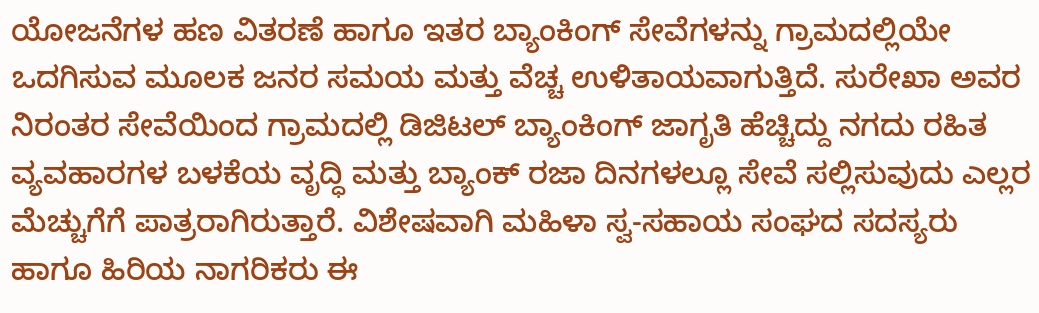ಯೋಜನೆಗಳ ಹಣ ವಿತರಣೆ ಹಾಗೂ ಇತರ ಬ್ಯಾಂಕಿಂಗ್ ಸೇವೆಗಳನ್ನು ಗ್ರಾಮದಲ್ಲಿಯೇ ಒದಗಿಸುವ ಮೂಲಕ ಜನರ ಸಮಯ ಮತ್ತು ವೆಚ್ಚ ಉಳಿತಾಯವಾಗುತ್ತಿದೆ. ಸುರೇಖಾ ಅವರ ನಿರಂತರ ಸೇವೆಯಿಂದ ಗ್ರಾಮದಲ್ಲಿ ಡಿಜಿಟಲ್ ಬ್ಯಾಂಕಿಂಗ್ ಜಾಗೃತಿ ಹೆಚ್ಚಿದ್ದು ನಗದು ರಹಿತ ವ್ಯವಹಾರಗಳ ಬಳಕೆಯ ವೃದ್ಧಿ ಮತ್ತು ಬ್ಯಾಂಕ್ ರಜಾ ದಿನಗಳಲ್ಲೂ ಸೇವೆ ಸಲ್ಲಿಸುವುದು ಎಲ್ಲರ ಮೆಚ್ಚುಗೆಗೆ ಪಾತ್ರರಾಗಿರುತ್ತಾರೆ. ವಿಶೇಷವಾಗಿ ಮಹಿಳಾ ಸ್ವ-ಸಹಾಯ ಸಂಘದ ಸದಸ್ಯರು ಹಾಗೂ ಹಿರಿಯ ನಾಗರಿಕರು ಈ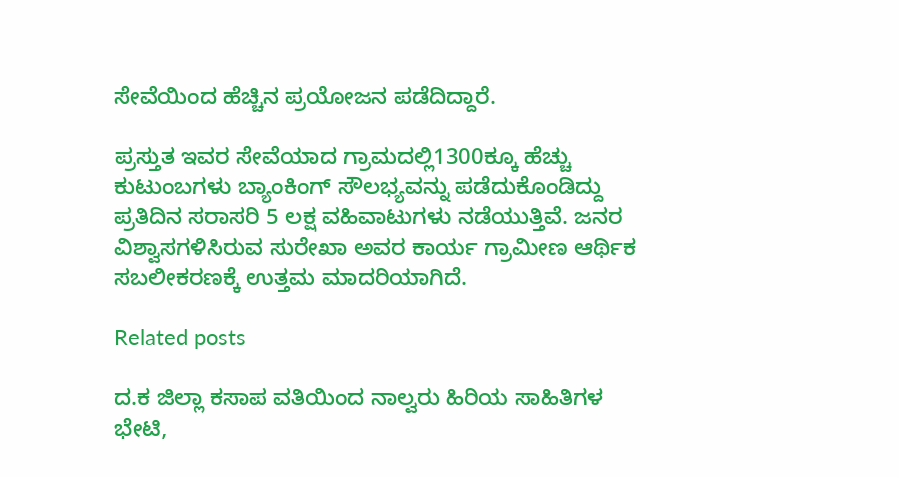ಸೇವೆಯಿಂದ ಹೆಚ್ಚಿನ ಪ್ರಯೋಜನ ಪಡೆದಿದ್ದಾರೆ.

ಪ್ರಸ್ತುತ ಇವರ ಸೇವೆಯಾದ ಗ್ರಾಮದಲ್ಲಿ1300ಕ್ಕೂ ಹೆಚ್ಚು ಕುಟುಂಬಗಳು ಬ್ಯಾಂಕಿಂಗ್ ಸೌಲಭ್ಯವನ್ನು ಪಡೆದುಕೊಂಡಿದ್ದು ಪ್ರತಿದಿನ ಸರಾಸರಿ 5 ಲಕ್ಷ ವಹಿವಾಟುಗಳು ನಡೆಯುತ್ತಿವೆ. ಜನರ ವಿಶ್ವಾಸಗಳಿಸಿರುವ ಸುರೇಖಾ ಅವರ ಕಾರ್ಯ ಗ್ರಾಮೀಣ ಆರ್ಥಿಕ ಸಬಲೀಕರಣಕ್ಕೆ ಉತ್ತಮ ಮಾದರಿಯಾಗಿದೆ.

Related posts

ದ.ಕ ಜಿಲ್ಲಾ ಕಸಾಪ ವತಿಯಿಂದ ನಾಲ್ವರು ಹಿರಿಯ ಸಾಹಿತಿಗಳ ಭೇಟಿ,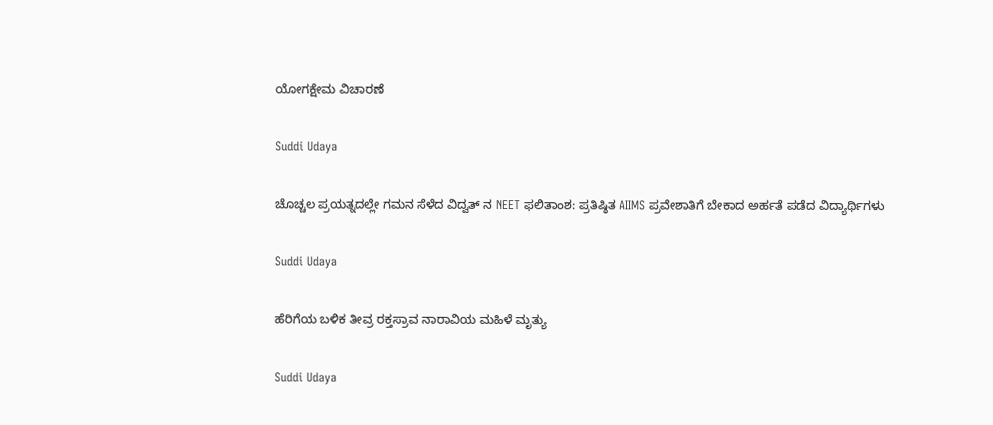ಯೋಗಕ್ಷೇಮ ವಿಚಾರಣೆ

Suddi Udaya

ಚೊಚ್ಚಲ ಪ್ರಯತ್ನದಲ್ಲೇ ಗಮನ ಸೆಳೆದ ವಿದ್ವತ್ ನ NEET ಫಲಿತಾಂಶ: ಪ್ರತಿಷ್ಠಿತ AIIMS ಪ್ರವೇಶಾತಿಗೆ ಬೇಕಾದ ಅರ್ಹತೆ ಪಡೆದ ವಿದ್ಯಾರ್ಥಿಗಳು

Suddi Udaya

ಹೆರಿಗೆಯ ಬಳಿಕ ತೀವ್ರ ರಕ್ತಸ್ರಾವ ನಾರಾವಿಯ ಮಹಿಳೆ ಮೃತ್ಯು

Suddi Udaya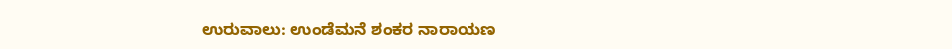ಉರುವಾಲು: ಉಂಡೆಮನೆ ಶಂಕರ ನಾರಾಯಣ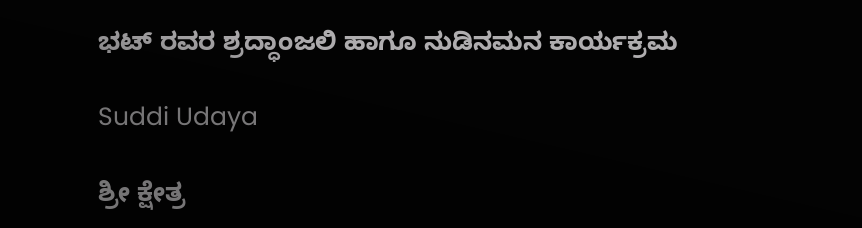ಭಟ್ ರವರ ಶ್ರದ್ಧಾಂಜಲಿ ಹಾಗೂ ನುಡಿನಮನ ಕಾರ್ಯಕ್ರಮ

Suddi Udaya

ಶ್ರೀ ಕ್ಷೇತ್ರ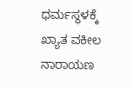ಧರ್ಮಸ್ಥಳಕ್ಕೆ ಖ್ಯಾತ ವಕೀಲ ನಾರಾಯಣ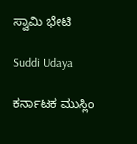ಸ್ವಾಮಿ ಭೇಟಿ

Suddi Udaya

ಕರ್ನಾಟಕ ಮುಸ್ಲಿಂ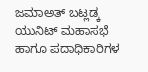ಜಮಾಅತ್ ಬಟ್ಲಡ್ಕ ಯುನಿಟ್ ಮಹಾಸಭೆ ಹಾಗೂ ಪದಾಧಿಕಾರಿಗಳ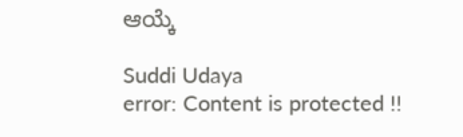ಆಯ್ಕೆ

Suddi Udaya
error: Content is protected !!